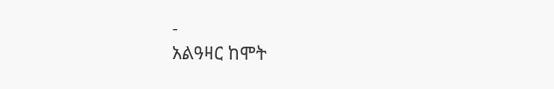-
አልዓዛር ከሞት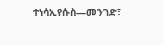ተነሳኢየሱስ—መንገድ፣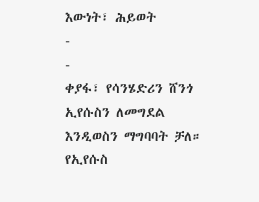እውነት፣ ሕይወት
-
-
ቀያፋ፣ የሳንሄድሪን ሸንጎ ኢየሱስን ለመግደል እንዲወስን ማግባባት ቻለ። የኢየሱስ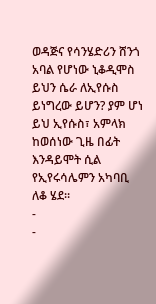ወዳጅና የሳንሄድሪን ሸንጎ አባል የሆነው ኒቆዲሞስ ይህን ሴራ ለኢየሱስ ይነግረው ይሆን? ያም ሆነ ይህ ኢየሱስ፣ አምላክ ከወሰነው ጊዜ በፊት እንዳይሞት ሲል የኢየሩሳሌምን አካባቢ ለቆ ሄደ።
-
-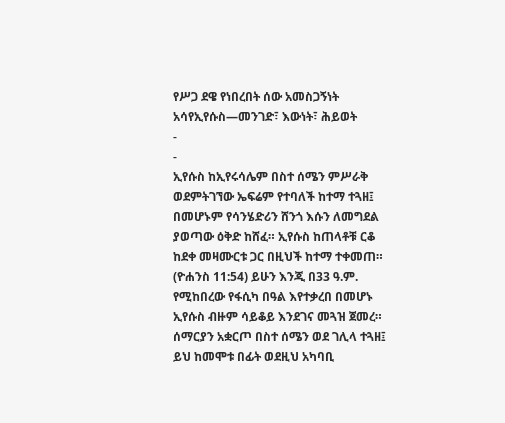የሥጋ ደዌ የነበረበት ሰው አመስጋኝነት አሳየኢየሱስ—መንገድ፣ እውነት፣ ሕይወት
-
-
ኢየሱስ ከኢየሩሳሌም በስተ ሰሜን ምሥራቅ ወደምትገኘው ኤፍሬም የተባለች ከተማ ተጓዘ፤ በመሆኑም የሳንሄድሪን ሸንጎ እሱን ለመግደል ያወጣው ዕቅድ ከሸፈ። ኢየሱስ ከጠላቶቹ ርቆ ከደቀ መዛሙርቱ ጋር በዚህች ከተማ ተቀመጠ። (ዮሐንስ 11:54) ይሁን እንጂ በ33 ዓ.ም. የሚከበረው የፋሲካ በዓል እየተቃረበ በመሆኑ ኢየሱስ ብዙም ሳይቆይ እንደገና መጓዝ ጀመረ። ሰማርያን አቋርጦ በስተ ሰሜን ወደ ገሊላ ተጓዘ፤ ይህ ከመሞቱ በፊት ወደዚህ አካባቢ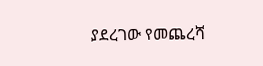ያደረገው የመጨረሻ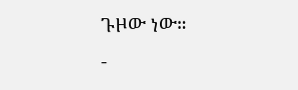ጉዞው ነው።
-